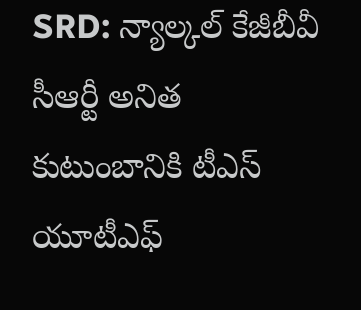SRD: న్యాల్కల్ కేజీబీవీ సీఆర్టీ అనిత కుటుంబానికి టీఎస్ యూటీఎఫ్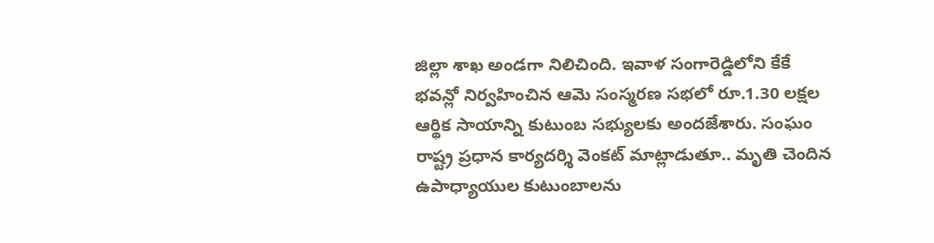జిల్లా శాఖ అండగా నిలిచింది. ఇవాళ సంగారెడ్డిలోని కేకే భవన్లో నిర్వహించిన ఆమె సంస్మరణ సభలో రూ.1.30 లక్షల ఆర్థిక సాయాన్ని కుటుంబ సభ్యులకు అందజేశారు. సంఘం రాష్ట్ర ప్రధాన కార్యదర్శి వెంకట్ మాట్లాడుతూ.. మృతి చెందిన ఉపాధ్యాయుల కుటుంబాలను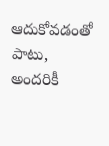ఆదుకోవడంతో పాటు, అందరికీ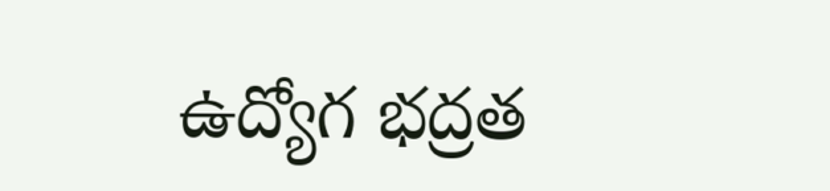ఉద్యోగ భద్రత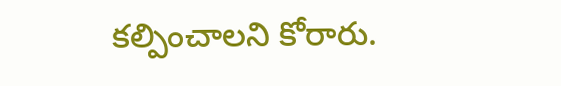కల్పించాలని కోరారు.